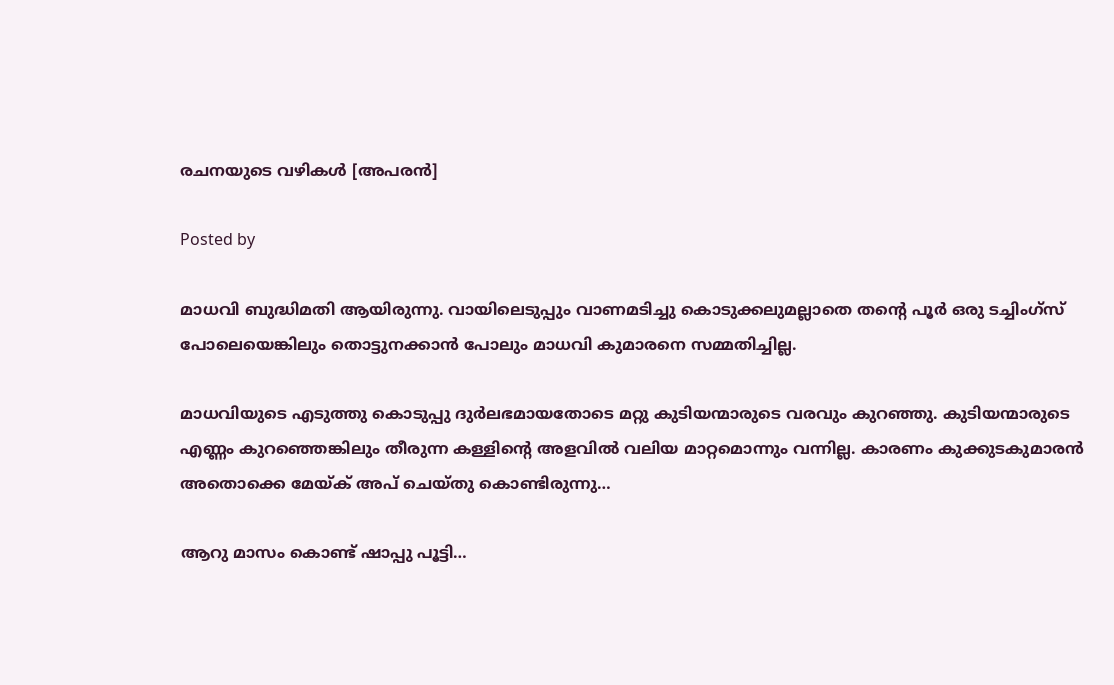രചനയുടെ വഴികൾ [അപരൻ]

Posted by

മാധവി ബുദ്ധിമതി ആയിരുന്നു. വായിലെടുപ്പും വാണമടിച്ചു കൊടുക്കലുമല്ലാതെ തന്റെ പൂർ ഒരു ടച്ചിംഗ്സ് പോലെയെങ്കിലും തൊട്ടുനക്കാൻ പോലും മാധവി കുമാരനെ സമ്മതിച്ചില്ല.

മാധവിയുടെ എടുത്തു കൊടുപ്പു ദുർലഭമായതോടെ മറ്റു കുടിയന്മാരുടെ വരവും കുറഞ്ഞു. കുടിയന്മാരുടെ എണ്ണം കുറഞ്ഞെങ്കിലും തീരുന്ന കള്ളിന്റെ അളവിൽ വലിയ മാറ്റമൊന്നും വന്നില്ല. കാരണം കുക്കുടകുമാരൻ അതൊക്കെ മേയ്ക് അപ് ചെയ്തു കൊണ്ടിരുന്നു…

ആറു മാസം കൊണ്ട് ഷാപ്പു പൂട്ടി…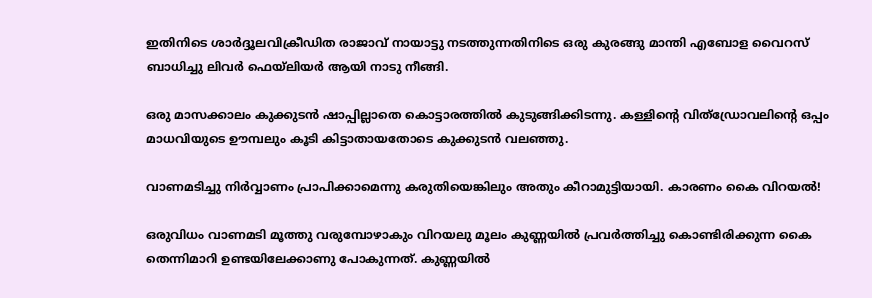ഇതിനിടെ ശാർദ്ദൂലവിക്രീഡിത രാജാവ് നായാട്ടു നടത്തുന്നതിനിടെ ഒരു കുരങ്ങു മാന്തി എബോള വൈറസ് ബാധിച്ചു ലിവർ ഫെയ്ലിയർ ആയി നാടു നീങ്ങി.

ഒരു മാസക്കാലം കുക്കുടൻ ഷാപ്പില്ലാതെ കൊട്ടാരത്തിൽ കുടുങ്ങിക്കിടന്നു. കള്ളിന്റെ വിത്ഡ്രോവലിന്റെ ഒപ്പം മാധവിയുടെ ഊമ്പലും കൂടി കിട്ടാതായതോടെ കുക്കുടൻ വലഞ്ഞു.

വാണമടിച്ചു നിർവ്വാണം പ്രാപിക്കാമെന്നു കരുതിയെങ്കിലും അതും കീറാമുട്ടിയായി. കാരണം കൈ വിറയൽ!

ഒരുവിധം വാണമടി മൂത്തു വരുമ്പോഴാകും വിറയലു മൂലം കുണ്ണയിൽ പ്രവർത്തിച്ചു കൊണ്ടിരിക്കുന്ന കൈ തെന്നിമാറി ഉണ്ടയിലേക്കാണു പോകുന്നത്. കുണ്ണയിൽ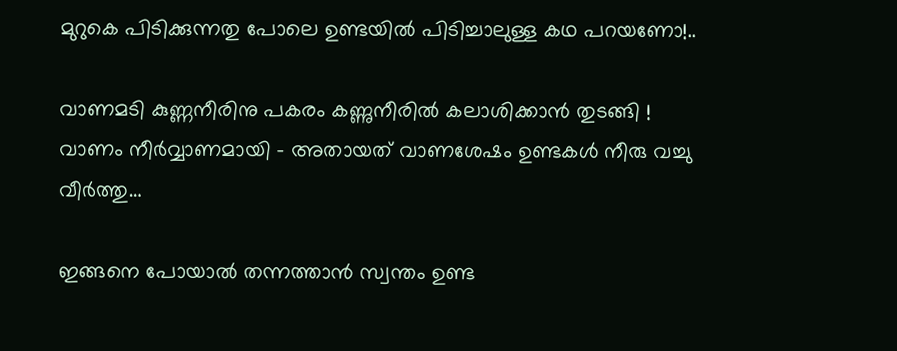മുറുകെ പിടിക്കുന്നതു പോലെ ഉണ്ടയിൽ പിടിച്ചാലുള്ള കഥ പറയണോ!..

വാണമടി കുണ്ണനീരിനു പകരം കണ്ണുനീരിൽ കലാശിക്കാൻ തുടങ്ങി !
വാണം നീർവ്വാണമായി – അതായത് വാണശേഷം ഉണ്ടകൾ നീരു വച്ചു വീർത്തു…

ഇങ്ങനെ പോയാൽ തന്നത്താൻ സ്വന്തം ഉണ്ട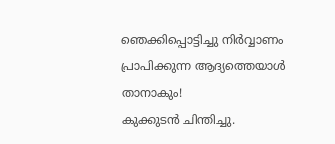ഞെക്കിപ്പൊട്ടിച്ചു നിർവ്വാണം പ്രാപിക്കുന്ന ആദ്യത്തെയാൾ താനാകും!
കുക്കുടൻ ചിന്തിച്ചു.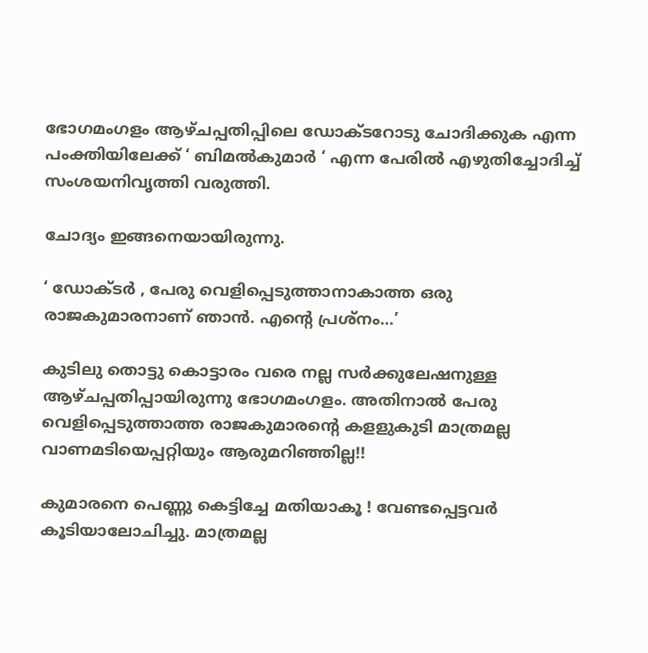ഭോഗമംഗളം ആഴ്ചപ്പതിപ്പിലെ ഡോക്ടറോടു ചോദിക്കുക എന്ന പംക്തിയിലേക്ക് ‘ ബിമൽകുമാർ ‘ എന്ന പേരിൽ എഴുതിച്ചോദിച്ച് സംശയനിവൃത്തി വരുത്തി.

ചോദ്യം ഇങ്ങനെയായിരുന്നു.

‘ ഡോക്ടർ , പേരു വെളിപ്പെടുത്താനാകാത്ത ഒരു രാജകുമാരനാണ് ഞാൻ. എന്റെ പ്രശ്നം…’

കുടിലു തൊട്ടു കൊട്ടാരം വരെ നല്ല സർക്കുലേഷനുള്ള ആഴ്ചപ്പതിപ്പായിരുന്നു ഭോഗമംഗളം. അതിനാൽ പേരു വെളിപ്പെടുത്താത്ത രാജകുമാരന്റെ കളളുകുടി മാത്രമല്ല വാണമടിയെപ്പറ്റിയും ആരുമറിഞ്ഞില്ല!!

കുമാരനെ പെണ്ണു കെട്ടിച്ചേ മതിയാകൂ ! വേണ്ടപ്പെട്ടവർ കൂടിയാലോചിച്ചു. മാത്രമല്ല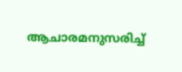ആചാരമനുസരിച്ച്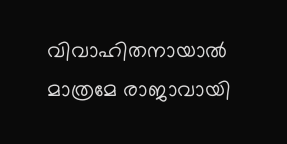വിവാഹിതനായാൽ മാത്രമേ രാജാവായി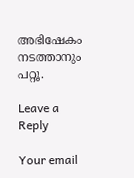അഭിഷേകം നടത്താനും പറ്റൂ.

Leave a Reply

Your email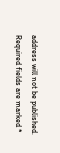address will not be published. Required fields are marked *